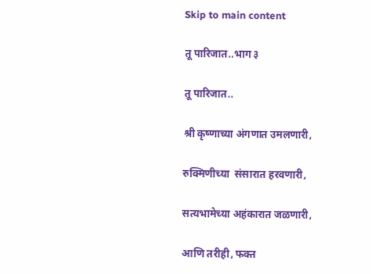Skip to main content

तू पारिजात..भाग ३

तू पारिजात..

श्री कृष्णाच्या अंगणात उमलणारी,

रुक्मिणीच्या  संसारात हरवणारी,

सत्यभामेच्या अहंकारात जळणारी,

आणि तरीही, फक्त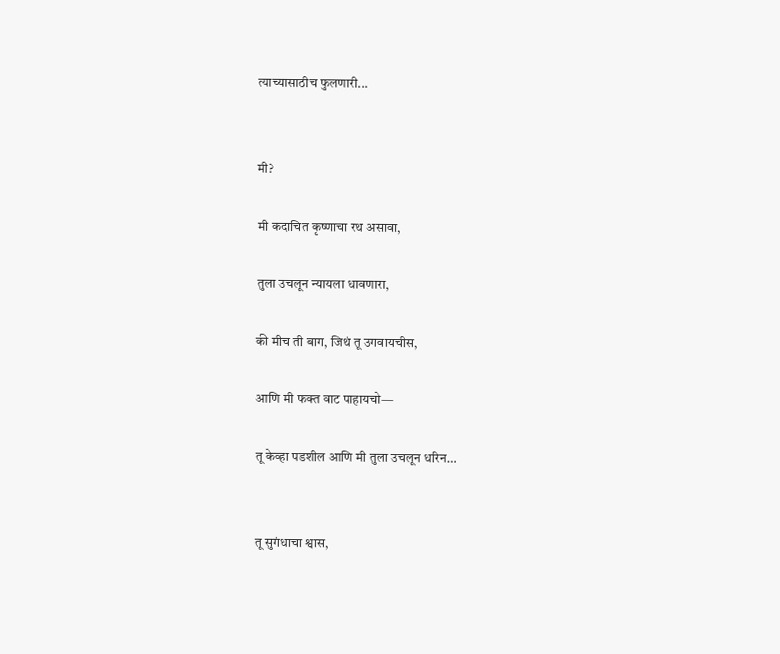त्याच्यासाठीच फुलणारी...


मी?

मी कदाचित कृष्णाचा रथ असावा,

तुला उचलून न्यायला धावणारा,

की मीच ती बाग, जिथं तू उगवायचीस,

आणि मी फक्त वाट पाहायचो—

तू केव्हा पडशील आणि मी तुला उचलून धरिन…


तू सुगंधाचा श्वास,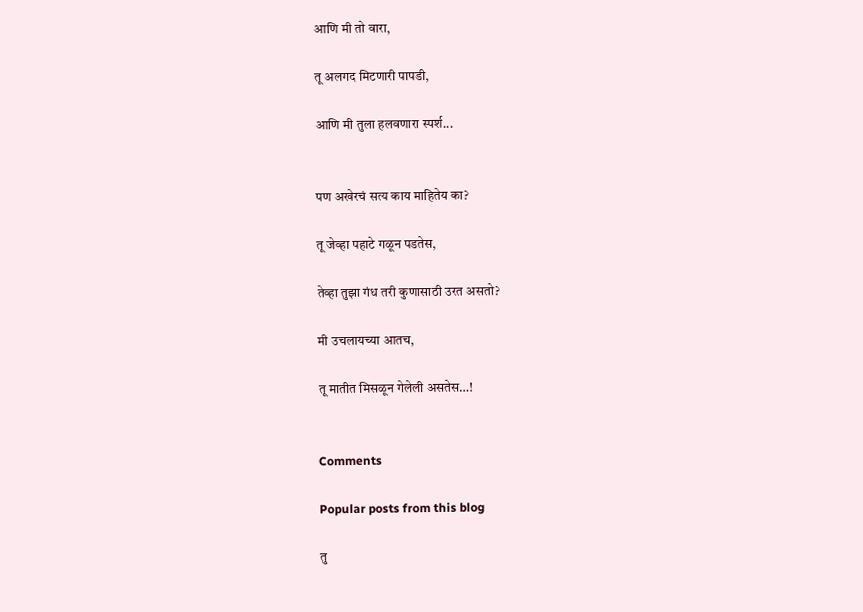आणि मी तो वारा,

तू अलगद मिटणारी पापडी,

आणि मी तुला हलवणारा स्पर्श...


पण अखेरचं सत्य काय माहितेय का?

तू जेव्हा पहाटे गळून पडतेस,

तेव्हा तुझा गंध तरी कुणासाठी उरत असतो?

मी उचलायच्या आतच,

तू मातीत मिसळून गेलेली असतेस…!


Comments

Popular posts from this blog

तु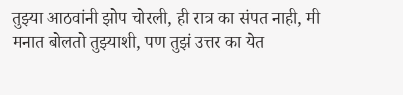तुझ्या आठवांनी झोप चोरली, ही रात्र का संपत नाही, मी मनात बोलतो तुझ्याशी, पण तुझं उत्तर का येत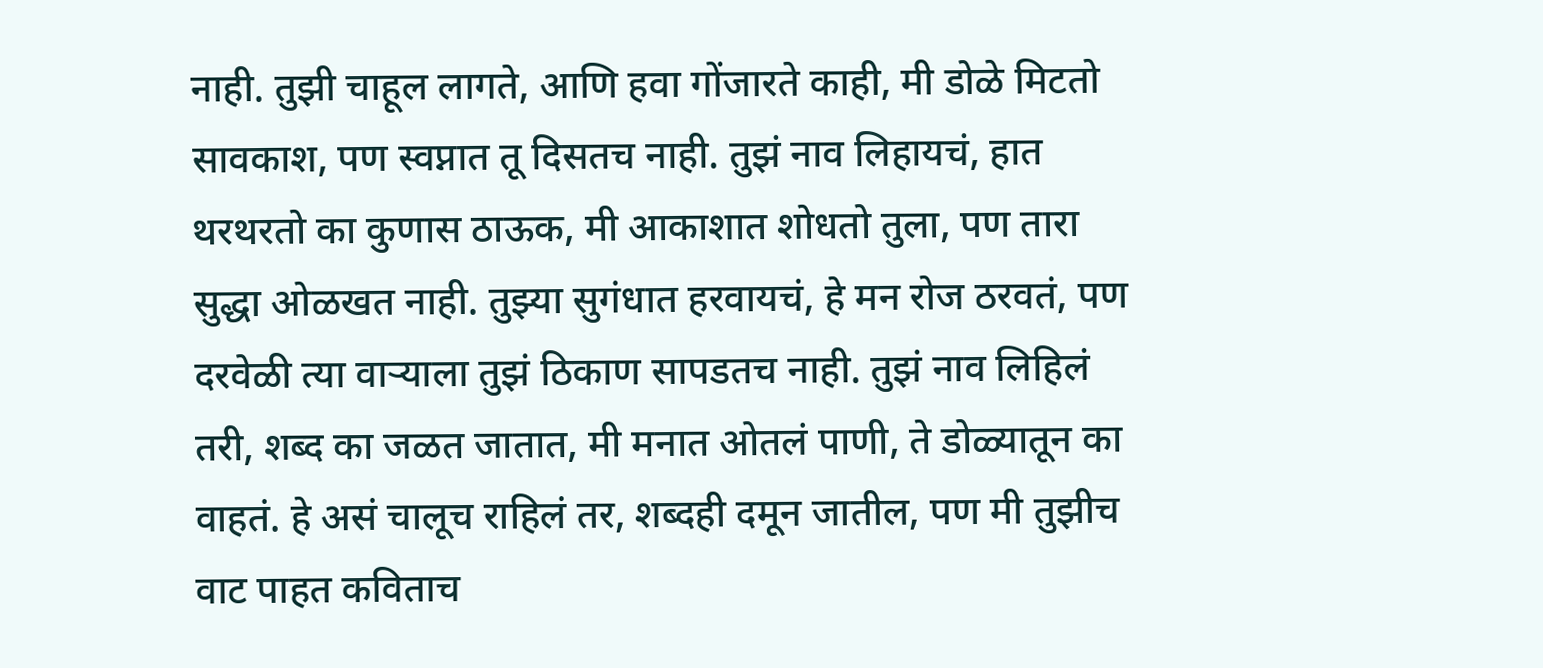नाही. तुझी चाहूल लागते, आणि हवा गोंजारते काही, मी डोळे मिटतो सावकाश, पण स्वप्नात तू दिसतच नाही. तुझं नाव लिहायचं, हात थरथरतो का कुणास ठाऊक, मी आकाशात शोधतो तुला, पण तारा सुद्धा ओळखत नाही. तुझ्या सुगंधात हरवायचं, हे मन रोज ठरवतं, पण दरवेळी त्या वाऱ्याला तुझं ठिकाण सापडतच नाही. तुझं नाव लिहिलं तरी, शब्द का जळत जातात, मी मनात ओतलं पाणी, ते डोळ्यातून का वाहतं. हे असं चालूच राहिलं तर, शब्दही दमून जातील, पण मी तुझीच वाट पाहत कविताच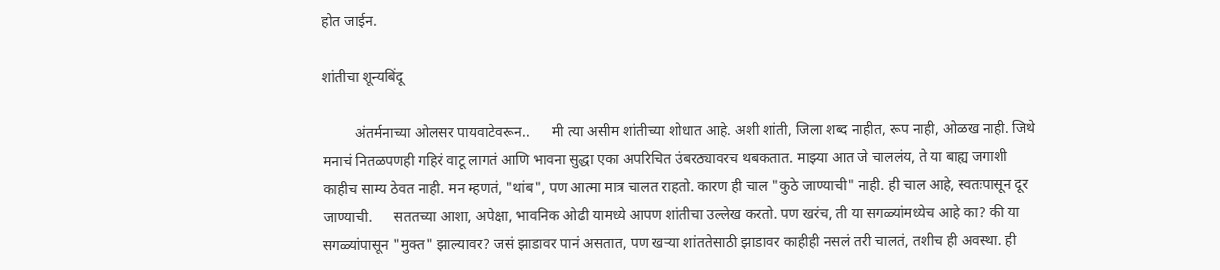होत जाईन.

शांतीचा शून्यबिंदू

         अंतर्मनाच्या ओलसर पायवाटेवरून..      मी त्या असीम शांतीच्या शोधात आहे. अशी शांती, जिला शब्द नाहीत, रूप नाही, ओळख नाही. जिथे मनाचं नितळपणही गहिरं वाटू लागतं आणि भावना सुद्धा एका अपरिचित उंबरठ्यावरच थबकतात. माझ्या आत जे चाललंय, ते या बाह्य जगाशी काहीच साम्य ठेवत नाही. मन म्हणतं, "थांब", पण आत्मा मात्र चालत राहतो. कारण ही चाल "कुठे जाण्याची" नाही. ही चाल आहे, स्वतःपासून दूर जाण्याची.      सततच्या आशा, अपेक्षा, भावनिक ओढी यामध्ये आपण शांतीचा उल्लेख करतो. पण खरंच, ती या सगळ्यांमध्येच आहे का? की या सगळ्यांपासून "मुक्त" झाल्यावर? जसं झाडावर पानं असतात, पण खऱ्या शांततेसाठी झाडावर काहीही नसलं तरी चालतं, तशीच ही अवस्था. ही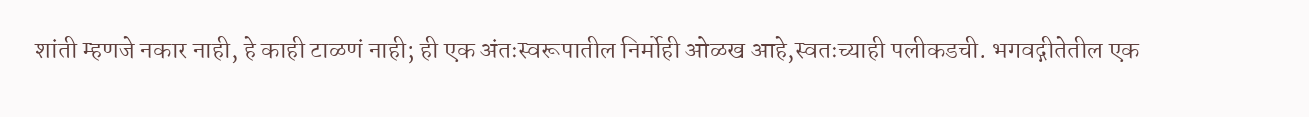शांती म्हणजे नकार नाही, हे काही टाळणं नाही; ही एक अंतःस्वरूपातील निर्मोही ओळख आहे,स्वतःच्याही पलीकडची. भगवद्गीतेतील एक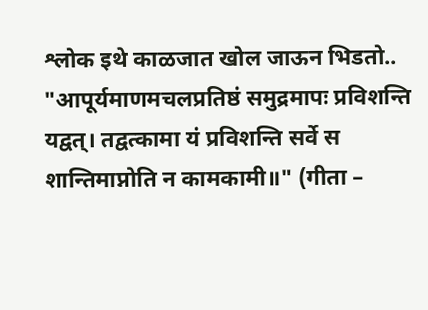श्लोक इथे काळजात खोल जाऊन भिडतो.. "आपूर्यमाणमचलप्रतिष्ठं समुद्रमापः प्रविशन्ति यद्वत्। तद्वत्कामा यं प्रविशन्ति सर्वे स शान्तिमाप्नोति न कामकामी॥" (गीता –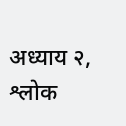अध्याय २, श्लोक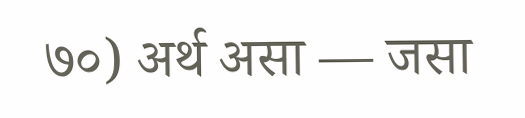७०) अर्थ असा — जसा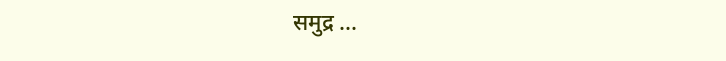समुद्र ...